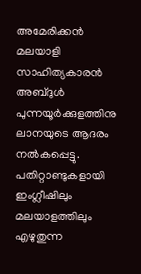അമേരിക്കൻ മലയാളി സാഹിത്യകാരൻ അബ്ദുൾ പുന്നയൂർക്കുളത്തിനു ലാനയുടെ ആദരം നൽകപ്പെട്ടു. പതിറ്റാണ്ടുകളായി ഇംഗ്ലീഷിലും മലയാളത്തിലും എഴുതുന്ന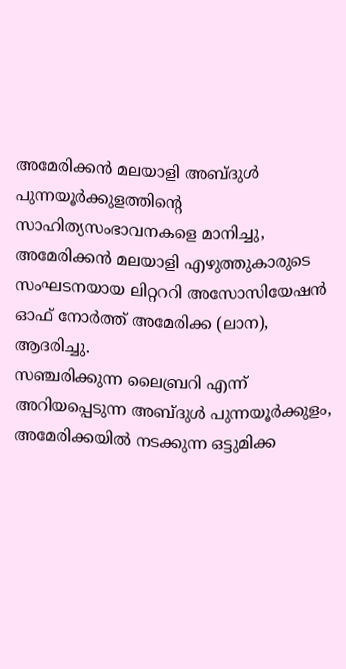അമേരിക്കൻ മലയാളി അബ്ദുൾ പുന്നയൂർക്കുളത്തിന്റെ സാഹിത്യസംഭാവനകളെ മാനിച്ചു, അമേരിക്കൻ മലയാളി എഴുത്തുകാരുടെ സംഘടനയായ ലിറ്റററി അസോസിയേഷൻ ഓഫ് നോർത്ത് അമേരിക്ക (ലാന), ആദരിച്ചു.
സഞ്ചരിക്കുന്ന ലൈബ്രറി എന്ന് അറിയപ്പെടുന്ന അബ്ദുൾ പുന്നയൂർക്കുളം, അമേരിക്കയിൽ നടക്കുന്ന ഒട്ടുമിക്ക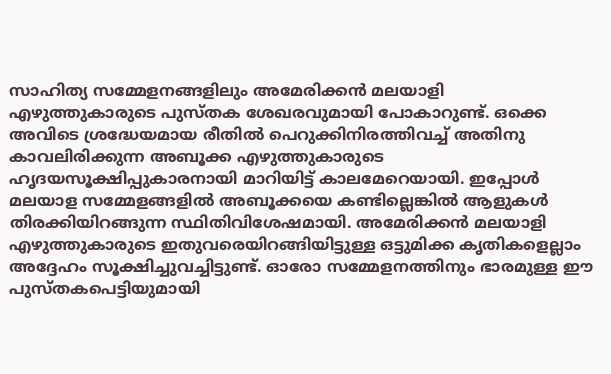സാഹിത്യ സമ്മേളനങ്ങളിലും അമേരിക്കൻ മലയാളി എഴുത്തുകാരുടെ പുസ്തക ശേഖരവുമായി പോകാറുണ്ട്. ഒക്കെ അവിടെ ശ്രദ്ധേയമായ രീതിൽ പെറുക്കിനിരത്തിവച്ച് അതിനു കാവലിരിക്കുന്ന അബൂക്ക എഴുത്തുകാരുടെ ഹൃദയസൂക്ഷിപ്പുകാരനായി മാറിയിട്ട് കാലമേറെയായി. ഇപ്പോൾ മലയാള സമ്മേളങ്ങളിൽ അബൂക്കയെ കണ്ടില്ലെങ്കിൽ ആളുകൾ തിരക്കിയിറങ്ങുന്ന സ്ഥിതിവിശേഷമായി. അമേരിക്കൻ മലയാളി എഴുത്തുകാരുടെ ഇതുവരെയിറങ്ങിയിട്ടുള്ള ഒട്ടുമിക്ക കൃതികളെല്ലാം അദ്ദേഹം സൂക്ഷിച്ചുവച്ചിട്ടുണ്ട്. ഓരോ സമ്മേളനത്തിനും ഭാരമുള്ള ഈ പുസ്തകപെട്ടിയുമായി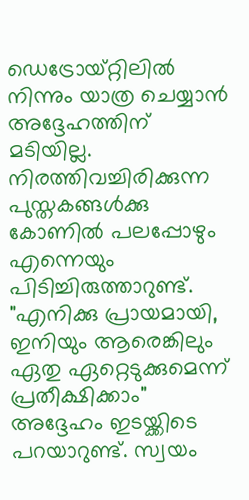ഡെട്രോയ്റ്റിലിൽ നിന്നും യാത്ര ചെയ്യാൻ അദ്ദേഹത്തിന് മടിയില്ല. നിരത്തിവച്ചിരിക്കുന്ന പുസ്തകങ്ങൾക്കു കോണിൽ പലപ്പോഴും എന്നെയും പിടിച്ചിരുത്താറുണ്ട്. "എനിക്കു പ്രായമായി, ഇനിയും ആരെങ്കിലും ഏതു ഏറ്റെടുക്കുമെന്ന് പ്രതീക്ഷിക്കാം" അദ്ദേഹം ഇടയ്ക്കിടെ പറയാറുണ്ട്. സ്വയം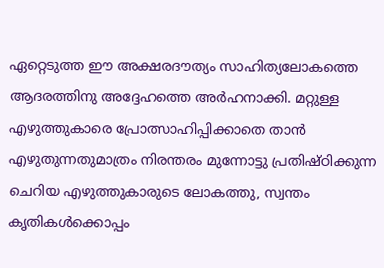ഏറ്റെടുത്ത ഈ അക്ഷരദൗത്യം സാഹിത്യലോകത്തെ ആദരത്തിനു അദ്ദേഹത്തെ അർഹനാക്കി. മറ്റുള്ള എഴുത്തുകാരെ പ്രോത്സാഹിപ്പിക്കാതെ താൻ എഴുതുന്നതുമാത്രം നിരന്തരം മുന്നോട്ടു പ്രതിഷ്ഠിക്കുന്ന ചെറിയ എഴുത്തുകാരുടെ ലോകത്തു, സ്വന്തം കൃതികൾക്കൊപ്പം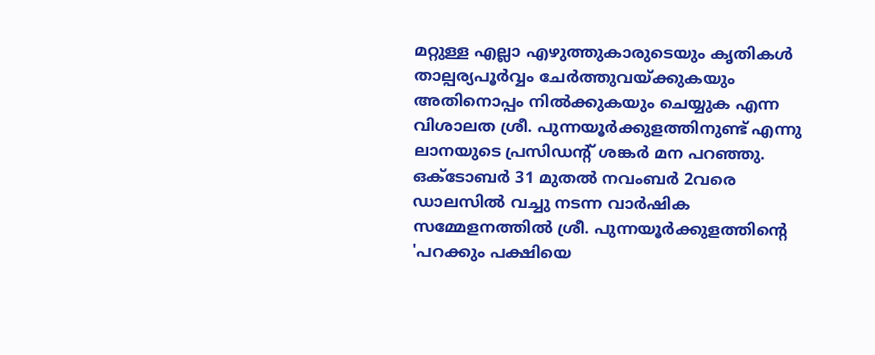മറ്റുള്ള എല്ലാ എഴുത്തുകാരുടെയും കൃതികൾ താല്പര്യപൂർവ്വം ചേർത്തുവയ്ക്കുകയും അതിനൊപ്പം നിൽക്കുകയും ചെയ്യുക എന്ന വിശാലത ശ്രീ. പുന്നയൂർക്കുളത്തിനുണ്ട് എന്നു ലാനയുടെ പ്രസിഡന്റ് ശങ്കർ മന പറഞ്ഞു.
ഒക്ടോബർ 31 മുതൽ നവംബർ 2വരെ ഡാലസിൽ വച്ചു നടന്ന വാർഷിക സമ്മേളനത്തിൽ ശ്രീ. പുന്നയൂർക്കുളത്തിന്റെ 'പറക്കും പക്ഷിയെ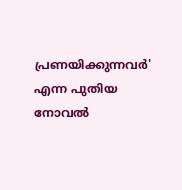പ്രണയിക്കുന്നവർ' എന്ന പുതിയ നോവൽ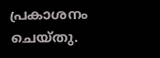പ്രകാശനം ചെയ്തു.